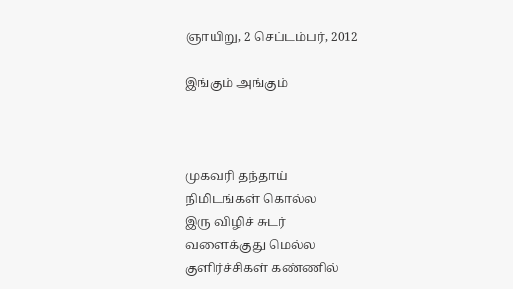ஞாயிறு, 2 செப்டம்பர், 2012

இங்கும் அங்கும்



முகவரி தந்தாய்
நிமிடங்கள் கொல்ல
இரு விழிச் சுடர்
வளைக்குது மெல்ல
குளிர்ச்சிகள் கண்ணில்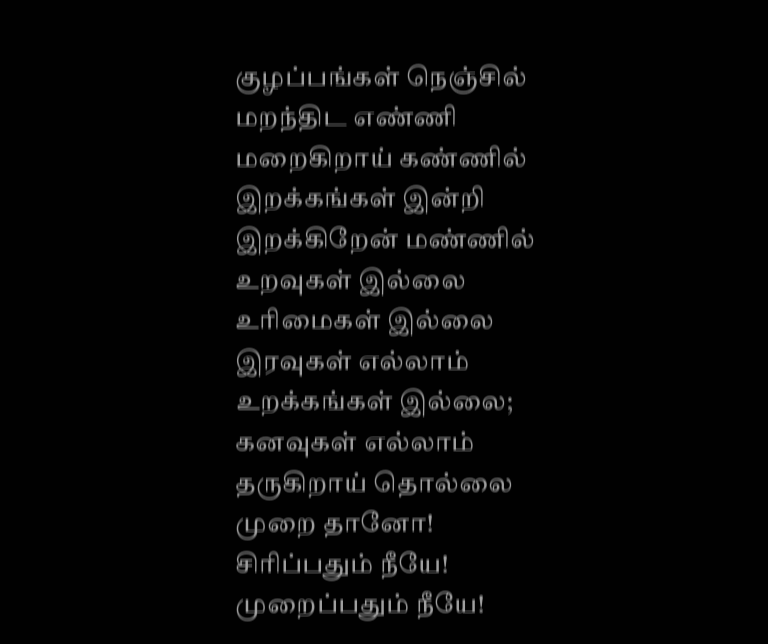குழப்பங்கள் நெஞ்சில்
மறந்திட எண்ணி
மறைகிறாய் கண்ணில்
இறக்கங்கள் இன்றி
இறக்கிறேன் மண்ணில்
உறவுகள் இல்லை
உரிமைகள் இல்லை
இரவுகள் எல்லாம்
உறக்கங்கள் இல்லை;
கனவுகள் எல்லாம்
தருகிறாய் தொல்லை
முறை தானோ!
சிரிப்பதும் நீயே!
முறைப்பதும் நீயே!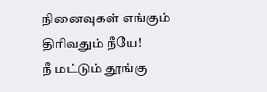நினைவுகள் எங்கும்
திரிவதும் நீயே!
நீ மட்டும் தூங்கு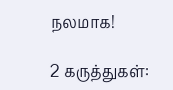நலமாக!

2 கருத்துகள்: